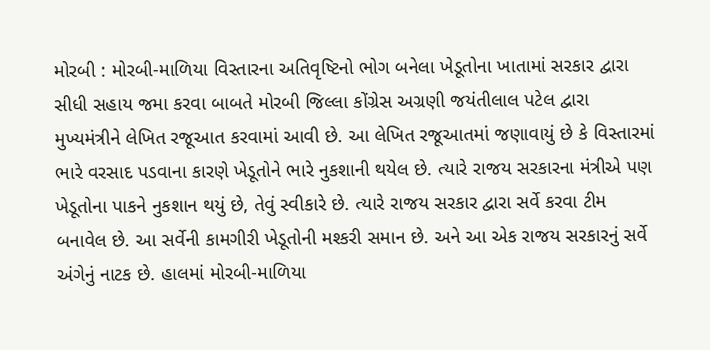મોરબી : મોરબી-માળિયા વિસ્તારના અતિવૃષ્ટિનો ભોગ બનેલા ખેડૂતોના ખાતામાં સરકાર દ્વારા સીધી સહાય જમા કરવા બાબતે મોરબી જિલ્લા કોંગ્રેસ અગ્રણી જયંતીલાલ પટેલ દ્વારા મુખ્યમંત્રીને લેખિત રજૂઆત કરવામાં આવી છે. આ લેખિત રજૂઆતમાં જણાવાયું છે કે વિસ્તારમાં ભારે વરસાદ પડવાના કારણે ખેડૂતોને ભારે નુકશાની થયેલ છે. ત્યારે રાજય સરકારના મંત્રીએ પણ ખેડૂતોના પાકને નુકશાન થયું છે, તેવું સ્વીકારે છે. ત્યારે રાજય સરકાર દ્વારા સર્વે કરવા ટીમ બનાવેલ છે. આ સર્વેની કામગીરી ખેડૂતોની મશ્કરી સમાન છે. અને આ એક રાજય સરકારનું સર્વે અંગેનું નાટક છે. હાલમાં મોરબી-માળિયા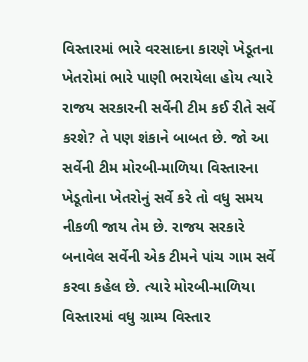વિસ્તારમાં ભારે વરસાદના કારણે ખેડૂતના ખેતરોમાં ભારે પાણી ભરાયેલા હોય ત્યારે રાજય સરકારની સર્વેની ટીમ કઈ રીતે સર્વે કરશે? તે પણ શંકાને બાબત છે. જો આ સર્વેની ટીમ મોરબી-માળિયા વિસ્તારના ખેડૂતોના ખેતરોનું સર્વે કરે તો વધુ સમય નીકળી જાય તેમ છે. રાજય સરકારે બનાવેલ સર્વેની એક ટીમને પાંચ ગામ સર્વે કરવા કહેલ છે. ત્યારે મોરબી-માળિયા વિસ્તારમાં વધુ ગ્રામ્ય વિસ્તાર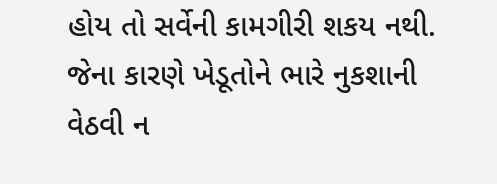હોય તો સર્વેની કામગીરી શકય નથી. જેના કારણે ખેડૂતોને ભારે નુકશાની વેઠવી ન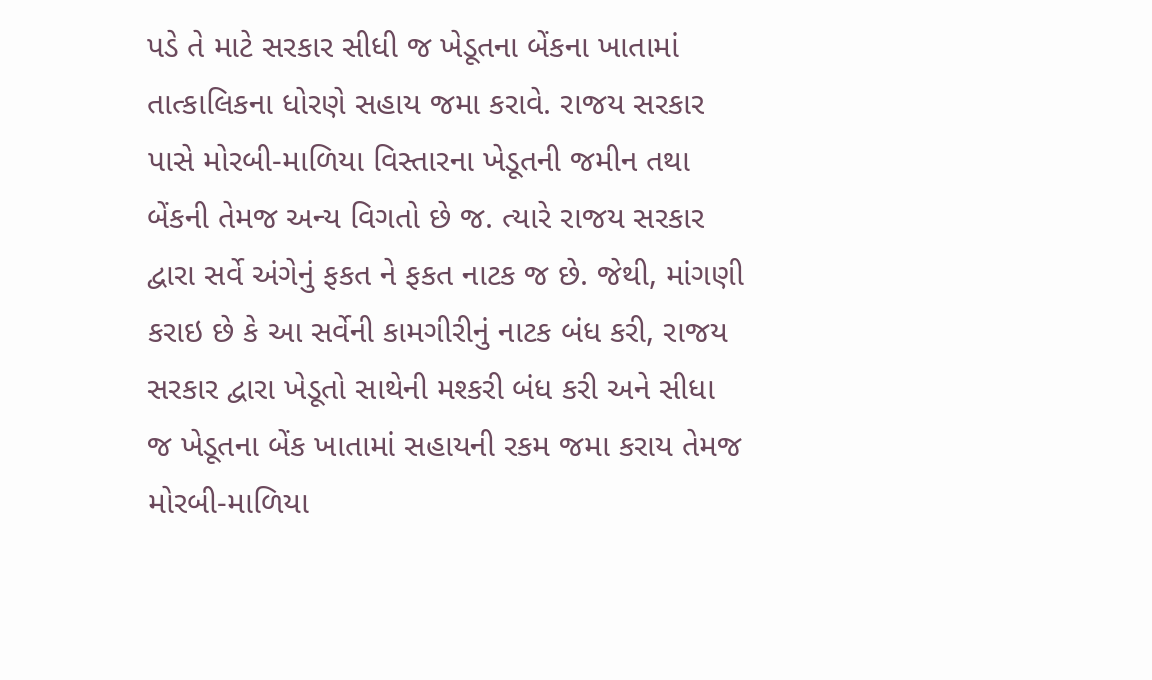પડે તે માટે સરકાર સીધી જ ખેડૂતના બેંકના ખાતામાં તાત્કાલિકના ધોરણે સહાય જમા કરાવે. રાજય સરકાર પાસે મોરબી-માળિયા વિસ્તારના ખેડૂતની જમીન તથા બેંકની તેમજ અન્ય વિગતો છે જ. ત્યારે રાજય સરકાર દ્વારા સર્વે અંગેનું ફકત ને ફકત નાટક જ છે. જેથી, માંગણી કરાઇ છે કે આ સર્વેની કામગીરીનું નાટક બંધ કરી, રાજય સરકાર દ્વારા ખેડૂતો સાથેની મશ્કરી બંધ કરી અને સીધા જ ખેડૂતના બેંક ખાતામાં સહાયની રકમ જમા કરાય તેમજ મોરબી-માળિયા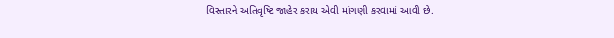વિસ્તારને અતિવૃષ્ટિ જાહેર કરાય એવી માંગણી કરવામાં આવી છે.